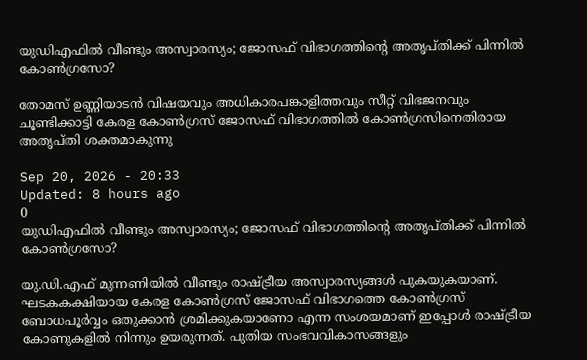യുഡിഎഫിൽ വീണ്ടും അസ്വാരസ്യം; ജോസഫ് വിഭാഗത്തിന്റെ അതൃപ്തിക്ക് പിന്നിൽ കോൺഗ്രസോ?

തോമസ് ഉണ്ണിയാടൻ വിഷയവും അധികാരപങ്കാളിത്തവും സീറ്റ് വിഭജനവും ചൂണ്ടിക്കാട്ടി കേരള കോൺഗ്രസ് ജോസഫ് വിഭാഗത്തിൽ കോൺഗ്രസിനെതിരായ അതൃപ്തി ശക്തമാകുന്നു

Sep 20, 2026 - 20:33
Updated: 8 hours ago
0
യുഡിഎഫിൽ വീണ്ടും അസ്വാരസ്യം; ജോസഫ് വിഭാഗത്തിന്റെ അതൃപ്തിക്ക് പിന്നിൽ കോൺഗ്രസോ?

യു.ഡി.എഫ് മുന്നണിയില്‍ വീണ്ടും രാഷ്ട്രീയ അസ്വാരസ്യങ്ങള്‍ പുകയുകയാണ്. ഘടകകക്ഷിയായ കേരള കോണ്‍ഗ്രസ് ജോസഫ് വിഭാഗത്തെ കോണ്‍ഗ്രസ് ബോധപൂര്‍വ്വം ഒതുക്കാന്‍ ശ്രമിക്കുകയാണോ എന്ന സംശയമാണ് ഇപ്പോള്‍ രാഷ്ട്രീയ കോണുകളില്‍ നിന്നും ഉയരുന്നത്. പുതിയ സംഭവവികാസങ്ങളും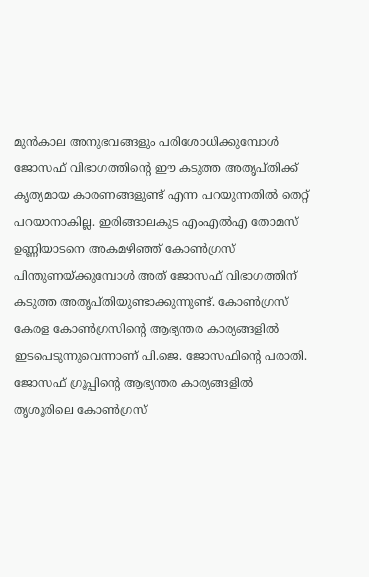മുന്‍കാല അനുഭവങ്ങളും പരിശോധിക്കുമ്പോള്‍ ജോസഫ് വിഭാഗത്തിന്റെ ഈ കടുത്ത അതൃപ്തിക്ക് കൃത്യമായ കാരണങ്ങളുണ്ട് എന്ന പറയുന്നതില്‍ തെറ്റ് പറയാനാകില്ല. ഇരിങ്ങാലകുട എംഎല്‍എ തോമസ് ഉണ്ണിയാടനെ അകമഴിഞ്ഞ് കോണ്‍ഗ്രസ് പിന്തുണയ്ക്കുമ്പോള്‍ അത് ജോസഫ് വിഭാഗത്തിന് കടുത്ത അതൃപ്തിയുണ്ടാക്കുന്നുണ്ട്. കോണ്‍ഗ്രസ് കേരള കോണ്‍ഗ്രസിന്റെ ആഭ്യന്തര കാര്യങ്ങളില്‍ ഇടപെടുന്നുവെന്നാണ് പി.ജെ. ജോസഫിന്റെ പരാതി. ജോസഫ് ഗ്രൂപ്പിന്റെ ആഭ്യന്തര കാര്യങ്ങളില്‍ തൃശൂരിലെ കോണ്‍ഗ്രസ്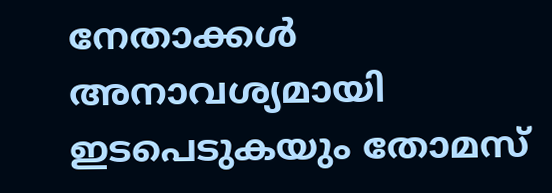നേതാക്കള്‍ അനാവശ്യമായി ഇടപെടുകയും തോമസ്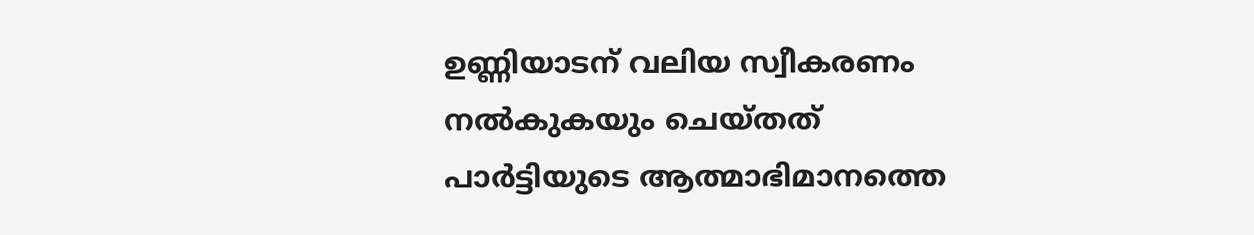ഉണ്ണിയാടന് വലിയ സ്വീകരണം നല്‍കുകയും ചെയ്തത് പാര്‍ട്ടിയുടെ ആത്മാഭിമാനത്തെ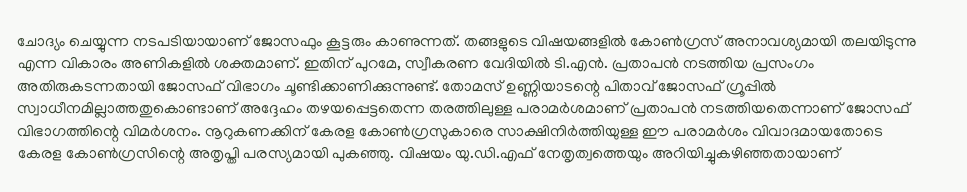ചോദ്യം ചെയ്യുന്ന നടപടിയായാണ് ജോസഫും കൂട്ടരും കാണുന്നത്. തങ്ങളുടെ വിഷയങ്ങളില്‍ കോണ്‍ഗ്രസ് അനാവശ്യമായി തലയിടുന്നു എന്ന വികാരം അണികളില്‍ ശക്തമാണ്. ഇതിന് പുറമേ, സ്വീകരണ വേദിയില്‍ ടി.എന്‍. പ്രതാപന്‍ നടത്തിയ പ്രസംഗം അതിരുകടന്നതായി ജോസഫ് വിഭാഗം ചൂണ്ടിക്കാണിക്കുന്നുണ്ട്. തോമസ് ഉണ്ണിയാടന്റെ പിതാവ് ജോസഫ് ഗ്രൂപ്പില്‍ സ്വാധീനമില്ലാത്തതുകൊണ്ടാണ് അദ്ദേഹം തഴയപ്പെട്ടതെന്ന തരത്തിലുള്ള പരാമര്‍ശമാണ് പ്രതാപന്‍ നടത്തിയതെന്നാണ് ജോസഫ് വിഭാഗത്തിന്റെ വിമര്‍ശനം. നൂറുകണക്കിന് കേരള കോണ്‍ഗ്രസുകാരെ സാക്ഷിനിര്‍ത്തിയുള്ള ഈ പരാമര്‍ശം വിവാദമായതോടെ കേരള കോണ്‍ഗ്രസിന്റെ അതൃപ്തി പരസ്യമായി പുകഞ്ഞു. വിഷയം യു.ഡി.എഫ് നേതൃത്വത്തെയും അറിയിച്ചുകഴിഞ്ഞതായാണ്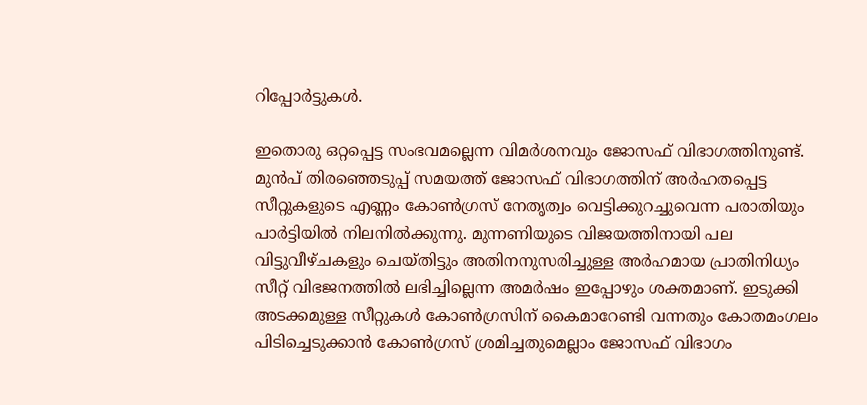റിപ്പോര്‍ട്ടുകള്‍.

ഇതൊരു ഒറ്റപ്പെട്ട സംഭവമല്ലെന്ന വിമര്‍ശനവും ജോസഫ് വിഭാഗത്തിനുണ്ട്. മുന്‍പ് തിരഞ്ഞെടുപ്പ് സമയത്ത് ജോസഫ് വിഭാഗത്തിന് അര്‍ഹതപ്പെട്ട സീറ്റുകളുടെ എണ്ണം കോണ്‍ഗ്രസ് നേതൃത്വം വെട്ടിക്കുറച്ചുവെന്ന പരാതിയും പാര്‍ട്ടിയില്‍ നിലനില്‍ക്കുന്നു. മുന്നണിയുടെ വിജയത്തിനായി പല വിട്ടുവീഴ്ചകളും ചെയ്തിട്ടും അതിനനുസരിച്ചുള്ള അര്‍ഹമായ പ്രാതിനിധ്യം സീറ്റ് വിഭജനത്തില്‍ ലഭിച്ചില്ലെന്ന അമര്‍ഷം ഇപ്പോഴും ശക്തമാണ്. ഇടുക്കി അടക്കമുള്ള സീറ്റുകള്‍ കോണ്‍ഗ്രസിന് കൈമാറേണ്ടി വന്നതും കോതമംഗലം പിടിച്ചെടുക്കാന്‍ കോണ്‍ഗ്രസ് ശ്രമിച്ചതുമെല്ലാം ജോസഫ് വിഭാഗം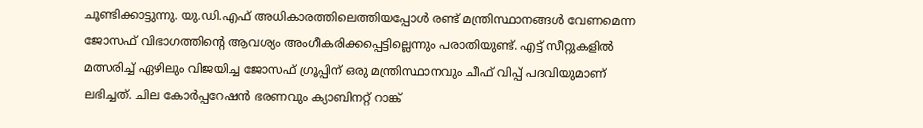ചൂണ്ടിക്കാട്ടുന്നു. യു.ഡി.എഫ് അധികാരത്തിലെത്തിയപ്പോള്‍ രണ്ട് മന്ത്രിസ്ഥാനങ്ങള്‍ വേണമെന്ന ജോസഫ് വിഭാഗത്തിന്റെ ആവശ്യം അംഗീകരിക്കപ്പെട്ടില്ലെന്നും പരാതിയുണ്ട്. എട്ട് സീറ്റുകളില്‍ മത്സരിച്ച് ഏഴിലും വിജയിച്ച ജോസഫ് ഗ്രൂപ്പിന് ഒരു മന്ത്രിസ്ഥാനവും ചീഫ് വിപ്പ് പദവിയുമാണ് ലഭിച്ചത്. ചില കോര്‍പ്പറേഷന്‍ ഭരണവും ക്യാബിനറ്റ് റാങ്ക്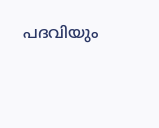പദവിയും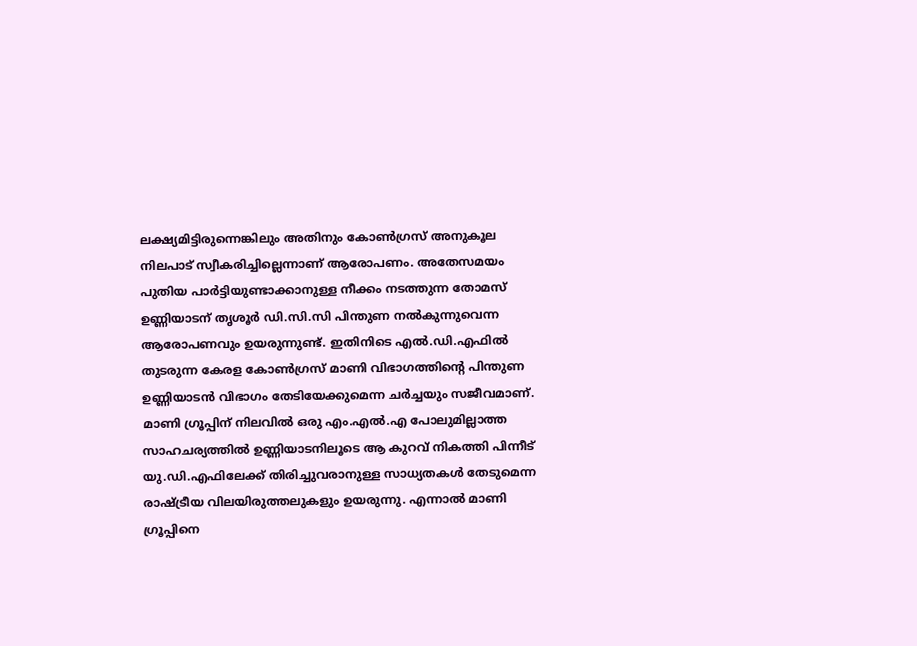ലക്ഷ്യമിട്ടിരുന്നെങ്കിലും അതിനും കോണ്‍ഗ്രസ് അനുകൂല നിലപാട് സ്വീകരിച്ചില്ലെന്നാണ് ആരോപണം. അതേസമയം പുതിയ പാര്‍ട്ടിയുണ്ടാക്കാനുള്ള നീക്കം നടത്തുന്ന തോമസ് ഉണ്ണിയാടന് തൃശൂര്‍ ഡി.സി.സി പിന്തുണ നല്‍കുന്നുവെന്ന ആരോപണവും ഉയരുന്നുണ്ട്. ഇതിനിടെ എല്‍.ഡി.എഫില്‍ തുടരുന്ന കേരള കോണ്‍ഗ്രസ് മാണി വിഭാഗത്തിന്റെ പിന്തുണ ഉണ്ണിയാടന്‍ വിഭാഗം തേടിയേക്കുമെന്ന ചര്‍ച്ചയും സജീവമാണ്. മാണി ഗ്രൂപ്പിന് നിലവില്‍ ഒരു എം.എല്‍.എ പോലുമില്ലാത്ത സാഹചര്യത്തില്‍ ഉണ്ണിയാടനിലൂടെ ആ കുറവ് നികത്തി പിന്നീട് യു.ഡി.എഫിലേക്ക് തിരിച്ചുവരാനുള്ള സാധ്യതകള്‍ തേടുമെന്ന രാഷ്ട്രീയ വിലയിരുത്തലുകളും ഉയരുന്നു. എന്നാല്‍ മാണി ഗ്രൂപ്പിനെ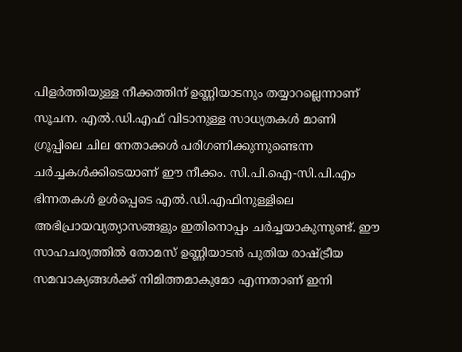പിളര്‍ത്തിയുള്ള നീക്കത്തിന് ഉണ്ണിയാടനും തയ്യാറല്ലെന്നാണ് സൂചന. എല്‍.ഡി.എഫ് വിടാനുള്ള സാധ്യതകള്‍ മാണി ഗ്രൂപ്പിലെ ചില നേതാക്കള്‍ പരിഗണിക്കുന്നുണ്ടെന്ന ചര്‍ച്ചകള്‍ക്കിടെയാണ് ഈ നീക്കം. സി.പി.ഐ-സി.പി.എം ഭിന്നതകള്‍ ഉള്‍പ്പെടെ എല്‍.ഡി.എഫിനുള്ളിലെ അഭിപ്രായവ്യത്യാസങ്ങളും ഇതിനൊപ്പം ചര്‍ച്ചയാകുന്നുണ്ട്. ഈ സാഹചര്യത്തില്‍ തോമസ് ഉണ്ണിയാടന്‍ പുതിയ രാഷ്ട്രീയ സമവാക്യങ്ങള്‍ക്ക് നിമിത്തമാകുമോ എന്നതാണ് ഇനി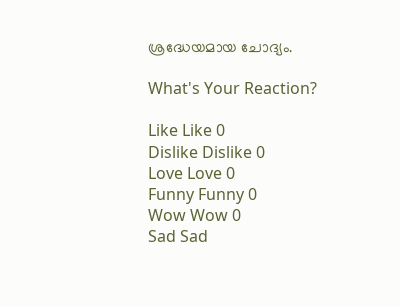ശ്രദ്ധേയമായ ചോദ്യം.

What's Your Reaction?

Like Like 0
Dislike Dislike 0
Love Love 0
Funny Funny 0
Wow Wow 0
Sad Sad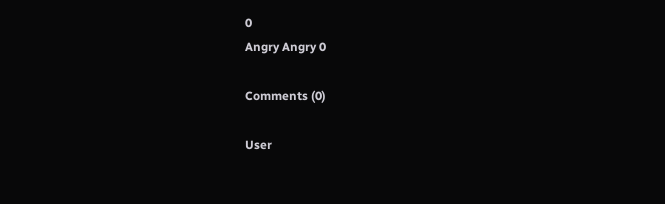0
Angry Angry 0

Comments (0)

User